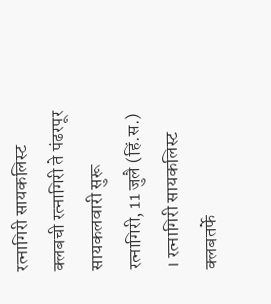रत्नागिरी सायकलिस्ट क्लबची रत्नागिरी ते पंढरपूर सायकलवारी सुरू
रत्नागिरी, 11 जुलै (हिं.स.) । रत्नागिरी सायकलिस्ट क्लबतर्फे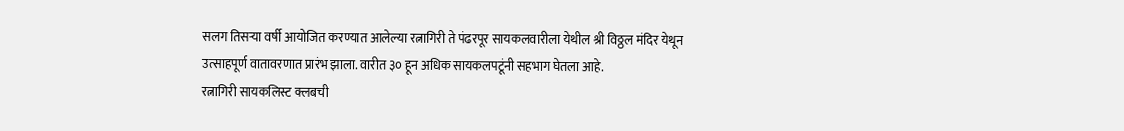सलग तिसऱ्या वर्षी आयोजित करण्यात आलेल्या रत्नागिरी ते पंढरपूर सायकलवारीला येथील श्री विठ्ठल मंदिर येथून उत्साहपूर्ण वातावरणात प्रारंभ झाला. वारीत ३० हून अधिक सायकलपटूंनी सहभाग घेतला आहे.
रत्नागिरी सायकलिस्ट क्लबची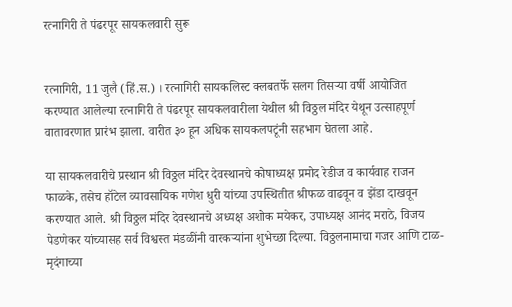रत्नागिरी ते पंढरपूर सायकलवारी सुरू


रत्नागिरी, 11 जुलै (हिं.स.) । रत्नागिरी सायकलिस्ट क्लबतर्फे सलग तिसऱ्या वर्षी आयोजित करण्यात आलेल्या रत्नागिरी ते पंढरपूर सायकलवारीला येथील श्री विठ्ठल मंदिर येथून उत्साहपूर्ण वातावरणात प्रारंभ झाला. वारीत ३० हून अधिक सायकलपटूंनी सहभाग घेतला आहे.

या सायकलवारीचे प्रस्थान श्री विठ्ठल मंदिर देवस्थानचे कोषाध्यक्ष प्रमोद रेडीज व कार्यवाह राजन फाळके, तसेच हॉटेल व्यावसायिक गणेश धुरी यांच्या उपस्थितीत श्रीफळ वाढवून व झेंडा दाखवून करण्यात आले. श्री विठ्ठल मंदिर देवस्थानचे अध्यक्ष अशोक मयेकर, उपाध्यक्ष आनंद मराठे, विजय पेडणेकर यांच्यासह सर्व विश्वस्त मंडळींनी वारकऱ्यांना शुभेच्छा दिल्या. विठ्ठलनामाचा गजर आणि टाळ-मृदंगाच्या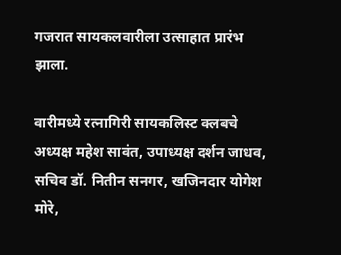गजरात सायकलवारीला उत्साहात प्रारंभ झाला.

वारीमध्ये रत्नागिरी सायकलिस्ट क्लबचे अध्यक्ष महेश सावंत, उपाध्यक्ष दर्शन जाधव, सचिव डॉ. नितीन सनगर, खजिनदार योगेश मोरे,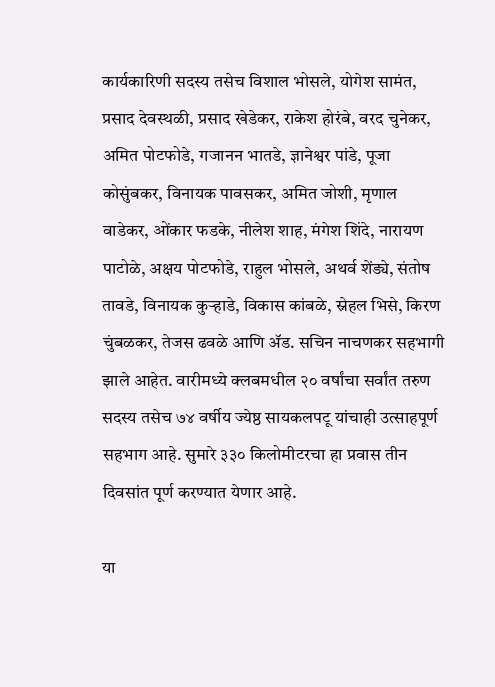कार्यकारिणी सदस्य तसेच विशाल भोसले, योगेश सामंत, प्रसाद देवस्थळी, प्रसाद खेडेकर, राकेश होरंबे, वरद चुनेकर, अमित पोटफोडे, गजानन भातडे, ज्ञानेश्वर पांडे, पूजा कोसुंबकर, विनायक पावसकर, अमित जोशी, मृणाल वाडेकर, ओंकार फडके, नीलेश शाह, मंगेश शिंदे, नारायण पाटोळे, अक्षय पोटफोडे, राहुल भोसले, अथर्व शेंड्ये, संतोष तावडे, विनायक कुऱ्हाडे, विकास कांबळे, स्नेहल भिसे, किरण चुंबळकर, तेजस ढवळे आणि ॲड. सचिन नाचणकर सहभागी झाले आहेत. वारीमध्ये क्लबमधील २० वर्षांचा सर्वांत तरुण सदस्य तसेच ७४ वर्षीय ज्येष्ठ सायकलपटू यांचाही उत्साहपूर्ण सहभाग आहे. सुमारे ३३० किलोमीटरचा हा प्रवास तीन दिवसांत पूर्ण करण्यात येणार आहे.

या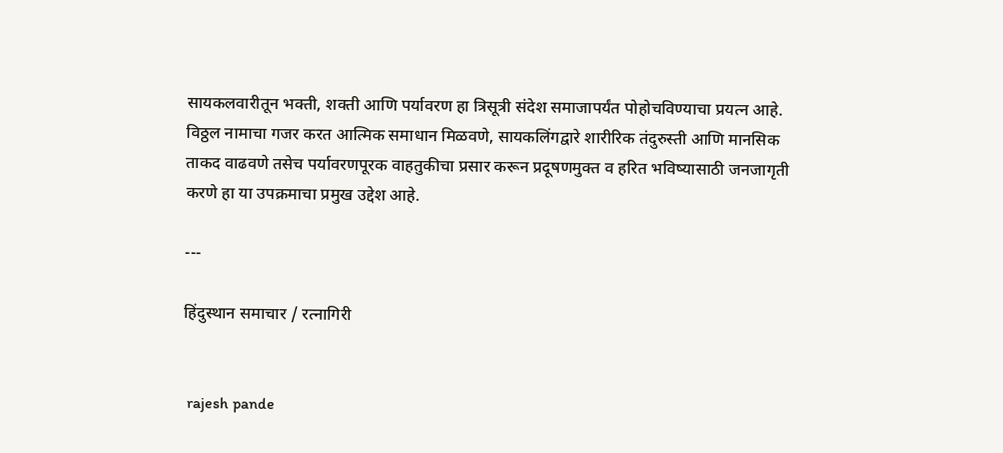सायकलवारीतून भक्ती, शक्ती आणि पर्यावरण हा त्रिसूत्री संदेश समाजापर्यंत पोहोचविण्याचा प्रयत्न आहे. विठ्ठल नामाचा गजर करत आत्मिक समाधान मिळवणे, सायकलिंगद्वारे शारीरिक तंदुरुस्ती आणि मानसिक ताकद वाढवणे तसेच पर्यावरणपूरक वाहतुकीचा प्रसार करून प्रदूषणमुक्त व हरित भविष्यासाठी जनजागृती करणे हा या उपक्रमाचा प्रमुख उद्देश आहे.

---

हिंदुस्थान समाचार / रत्नागिरी


 rajesh pande